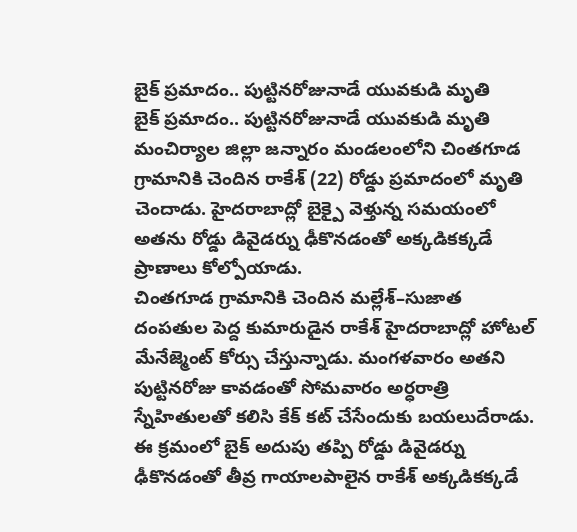బైక్ ప్రమాదం.. పుట్టినరోజునాడే యువకుడి మృతి
బైక్ ప్రమాదం.. పుట్టినరోజునాడే యువకుడి మృతి
మంచిర్యాల జిల్లా జన్నారం మండలంలోని చింతగూడ గ్రామానికి చెందిన రాకేశ్ (22) రోడ్డు ప్రమాదంలో మృతి చెందాడు. హైదరాబాద్లో బైక్పై వెళ్తున్న సమయంలో అతను రోడ్డు డివైడర్ను ఢీకొనడంతో అక్కడికక్కడే ప్రాణాలు కోల్పోయాడు.
చింతగూడ గ్రామానికి చెందిన మల్లేశ్–సుజాత దంపతుల పెద్ద కుమారుడైన రాకేశ్ హైదరాబాద్లో హోటల్ మేనేజ్మెంట్ కోర్సు చేస్తున్నాడు. మంగళవారం అతని పుట్టినరోజు కావడంతో సోమవారం అర్ధరాత్రి స్నేహితులతో కలిసి కేక్ కట్ చేసేందుకు బయలుదేరాడు.
ఈ క్రమంలో బైక్ అదుపు తప్పి రోడ్డు డివైడర్ను ఢీకొనడంతో తీవ్ర గాయాలపాలైన రాకేశ్ అక్కడికక్కడే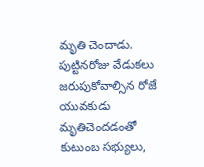మృతి చెందాడు. పుట్టినరోజు వేడుకలు జరుపుకోవాల్సిన రోజే యువకుడు మృతిచెందడంతో కుటుంబ సభ్యులు,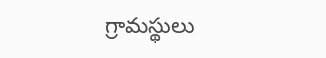గ్రామస్థులు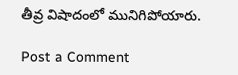తీవ్ర విషాదంలో మునిగిపోయారు.

Post a Comment